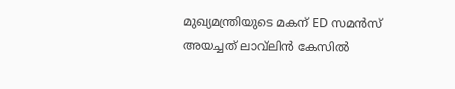മുഖ്യമന്ത്രിയുടെ മകന് ED സമൻസ് അയച്ചത് ലാവ്‍ലിൻ കേസിൽ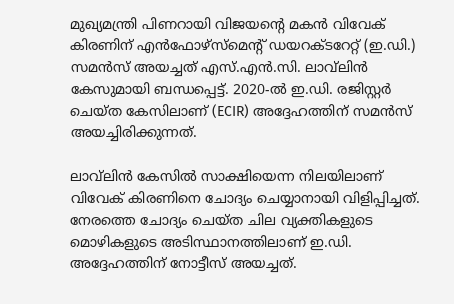മുഖ്യമന്ത്രി പിണറായി വിജയന്റെ മകൻ വിവേക് കിരണിന് എൻഫോഴ്സ്മെന്റ് ഡയറക്ടറേറ്റ് (ഇ.ഡി.) സമൻസ് അയച്ചത് എസ്.എൻ.സി. ലാവ്‍ലിൻ കേസുമായി ബന്ധപ്പെട്ട്. 2020-ൽ ഇ.ഡി. രജിസ്റ്റർ ചെയ്ത കേസിലാണ് (ECIR) അദ്ദേഹത്തിന് സമൻസ് അയച്ചിരിക്കുന്നത്.

ലാവ്‍ലിൻ കേസിൽ സാക്ഷിയെന്ന നിലയിലാണ് വിവേക് കിരണിനെ ചോദ്യം ചെയ്യാനായി വിളിപ്പിച്ചത്. നേരത്തെ ചോദ്യം ചെയ്ത ചില വ്യക്തികളുടെ മൊഴികളുടെ അടിസ്ഥാനത്തിലാണ് ഇ.ഡി. അദ്ദേഹത്തിന് നോട്ടീസ് അയച്ചത്.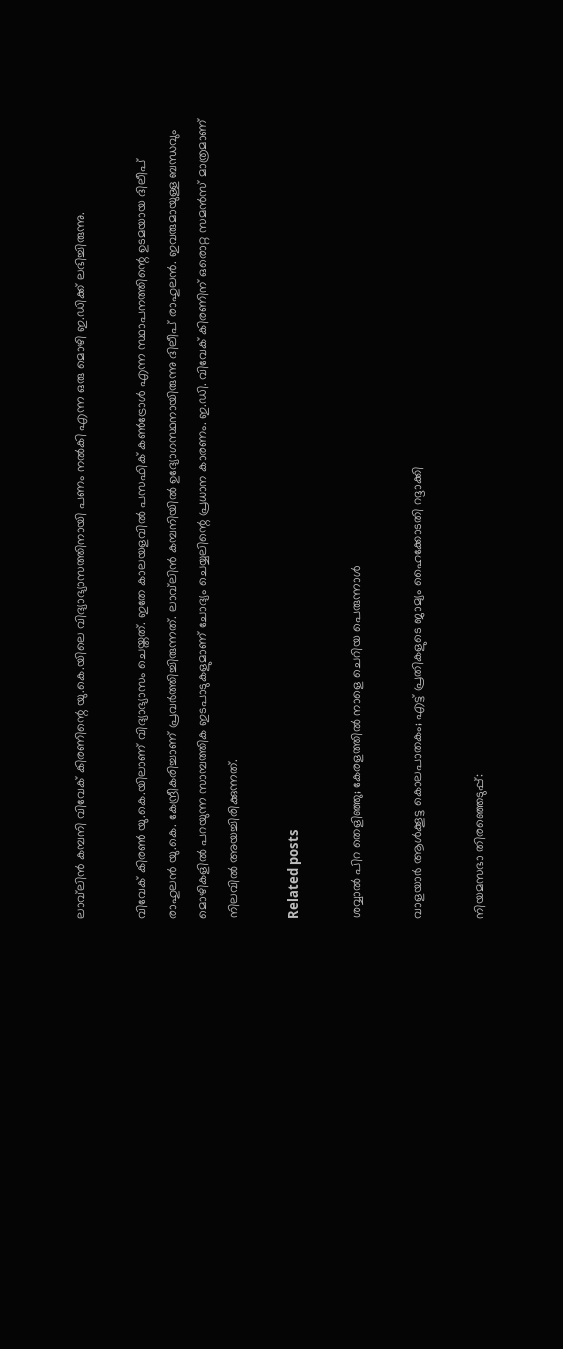ലാവ്‍ലിൻ കമ്പനി വിവേക് കിരണിന്റെ യു.കെ.യിലെ വിദ്യാഭ്യാസത്തിനായി പണം നൽകി എന്ന ഒരു മൊഴി ഇ.ഡിക്ക് ലഭിച്ചിരുന്നു.

വിവേക് കിരൺ യു.കെ.യിലാണ് വിദ്യാഭ്യാസം ചെയ്തത്. ഇതേ കാലയളവിൽ പസഫിക് കൺട്രോൾ എന്ന സ്ഥാപനത്തിന്റെ ഉടമയായ ദിലീപ് രാഹുലൻ യു.കെ. കേന്ദ്രീകരിച്ചാണ് പ്രവർത്തിച്ചിരുന്നത്. ലാവ്‍ലിൻ കമ്പനിയിൽ ഉദ്യോഗസ്ഥനായിരുന്നു ദിലീപ് രാഹുലൻ. ഇവരുമായുള്ള ബന്ധവും മൊഴികളിൽ പറയുന്ന സാമ്പത്തിക ഇടപാടുകളുമാണ് ചോദ്യം ചെയ്യലിന്റെ പ്രധാന കാരണം. ഇ.ഡി. വിവേക് കിരണിന് ഒരൊറ്റ സമൻസ് മാത്രമാണ് നിലവിൽ അയച്ചിരിക്കുന്നത്.

Related posts

ശവ്വാല്‍ പിറ തെളിഞ്ഞു; കേരളത്തില്‍ നാളെ ചെറിയ പെരുന്നാൾ

വാളയാര്‍ ആള്‍ക്കൂട്ട കൊലപാതകം; എട്ട് പ്രതികളുടെ ജാമ്യം ഹൈക്കോടതി റദ്ദാക്കി

നിയമസഭാ തിരഞ്ഞെടുപ്പ്: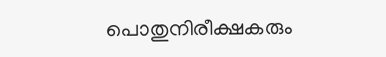പൊതുനിരീക്ഷകരും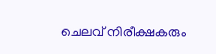ചെലവ് നിരീക്ഷകരും